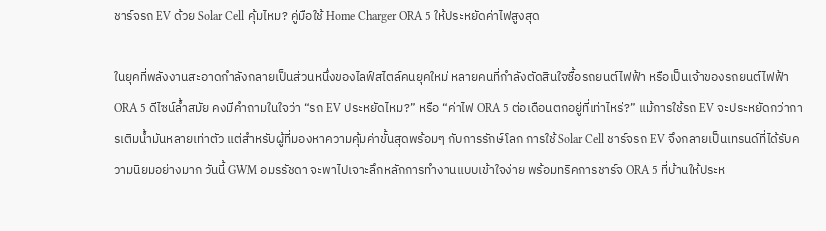ชาร์จรถ EV ด้วย Solar Cell คุ้มไหม? คู่มือใช้ Home Charger ORA 5 ให้ประหยัดค่าไฟสูงสุด

ในยุคที่พลังงานสะอาดกำลังกลายเป็นส่วนหนึ่งของไลฟ์สไตล์คนยุคใหม่ หลายคนที่กำลังตัดสินใจซื้อรถยนต์ไฟฟ้า หรือเป็นเจ้าของรถยนต์ไฟฟ้า ORA 5 ดีไซน์ล้ำสมัย คงมีคำถามในใจว่า “รถ EV ประหยัดไหม?” หรือ “ค่าไฟ ORA 5 ต่อเดือนตกอยู่ที่เท่าไหร่?” แม้การใช้รถ EV จะประหยัดกว่าการเติมน้ำมันหลายเท่าตัว แต่สำหรับผู้ที่มองหาความคุ้มค่าขั้นสุดพร้อมๆ กับการรักษ์โลก การใช้ Solar Cell ชาร์จรถ EV จึงกลายเป็นเทรนด์ที่ได้รับความนิยมอย่างมาก วันนี้ GWM อมรรัชดา จะพาไปเจาะลึกหลักการทำงานแบบเข้าใจง่าย พร้อมทริคการชาร์จ ORA 5 ที่บ้านให้ประห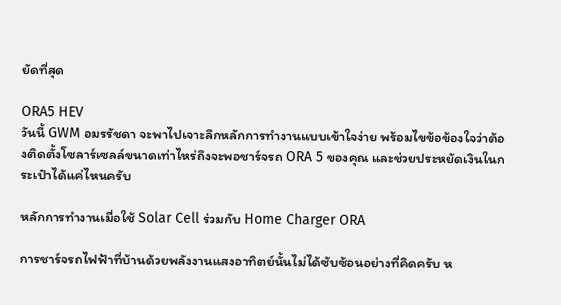ยัดที่สุด

ORA5 HEV
วันนี้ GWM อมรรัชดา จะพาไปเจาะลึกหลักการทำงานแบบเข้าใจง่าย พร้อมไขข้อข้องใจว่าต้องติดตั้งโซลาร์เซลล์ขนาดเท่าไหร่ถึงจะพอชาร์จรถ ORA 5 ของคุณ และช่วยประหยัดเงินในกระเป๋าได้แค่ไหนครับ

หลักการทำงานเมื่อใช้ Solar Cell ร่วมกับ Home Charger ORA

การชาร์จรถไฟฟ้าที่บ้านด้วยพลังงานแสงอาทิตย์นั้นไม่ได้ซับซ้อนอย่างที่คิดครับ ห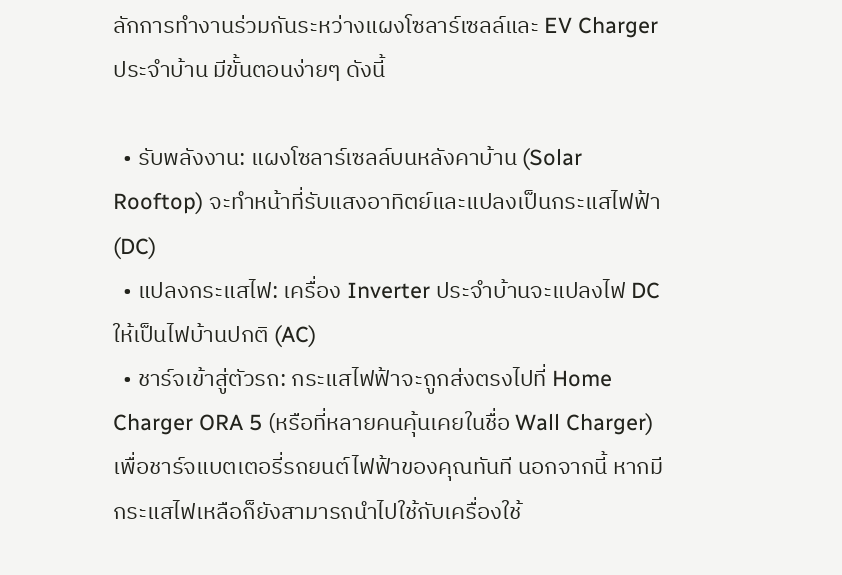ลักการทำงานร่วมกันระหว่างแผงโซลาร์เซลล์และ EV Charger ประจำบ้าน มีขั้นตอนง่ายๆ ดังนี้

  • รับพลังงาน: แผงโซลาร์เซลล์บนหลังคาบ้าน (Solar Rooftop) จะทำหน้าที่รับแสงอาทิตย์และแปลงเป็นกระแสไฟฟ้า (DC)
  • แปลงกระแสไฟ: เครื่อง Inverter ประจำบ้านจะแปลงไฟ DC ให้เป็นไฟบ้านปกติ (AC)
  • ชาร์จเข้าสู่ตัวรถ: กระแสไฟฟ้าจะถูกส่งตรงไปที่ Home Charger ORA 5 (หรือที่หลายคนคุ้นเคยในชื่อ Wall Charger) เพื่อชาร์จแบตเตอรี่รถยนต์ไฟฟ้าของคุณทันที นอกจากนี้ หากมีกระแสไฟเหลือก็ยังสามารถนำไปใช้กับเครื่องใช้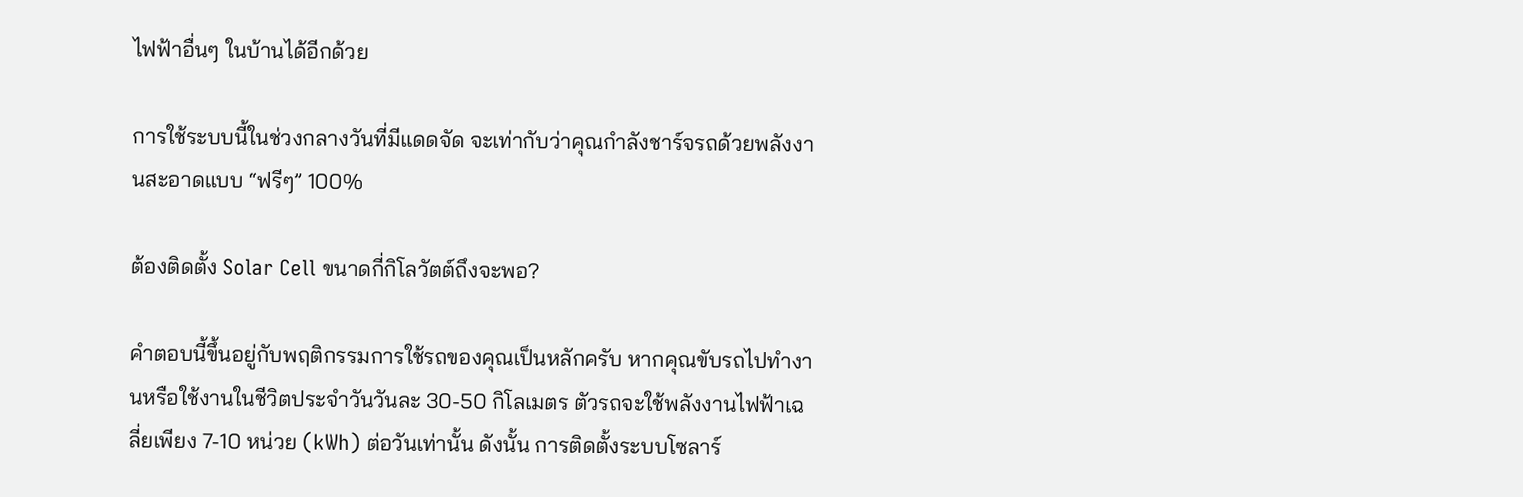ไฟฟ้าอื่นๆ ในบ้านได้อีกด้วย

การใช้ระบบนี้ในช่วงกลางวันที่มีแดดจัด จะเท่ากับว่าคุณกำลังชาร์จรถด้วยพลังงานสะอาดแบบ “ฟรีๆ” 100%

ต้องติดตั้ง Solar Cell ขนาดกี่กิโลวัตต์ถึงจะพอ?

คำตอบนี้ขึ้นอยู่กับพฤติกรรมการใช้รถของคุณเป็นหลักครับ หากคุณขับรถไปทำงานหรือใช้งานในชีวิตประจำวันวันละ 30-50 กิโลเมตร ตัวรถจะใช้พลังงานไฟฟ้าเฉลี่ยเพียง 7-10 หน่วย (kWh) ต่อวันเท่านั้น ดังนั้น การติดตั้งระบบโซลาร์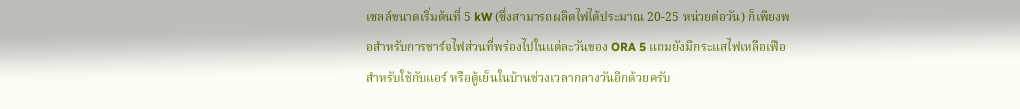เซลล์ขนาดเริ่มต้นที่ 5 kW (ซึ่งสามารถผลิตไฟได้ประมาณ 20-25 หน่วยต่อวัน) ก็เพียงพอสำหรับการชาร์จไฟส่วนที่พร่องไปในแต่ละวันของ ORA 5 แถมยังมีกระแสไฟเหลือเฟือสำหรับใช้กับแอร์ หรือตู้เย็นในบ้านช่วงเวลากลางวันอีกด้วยครับ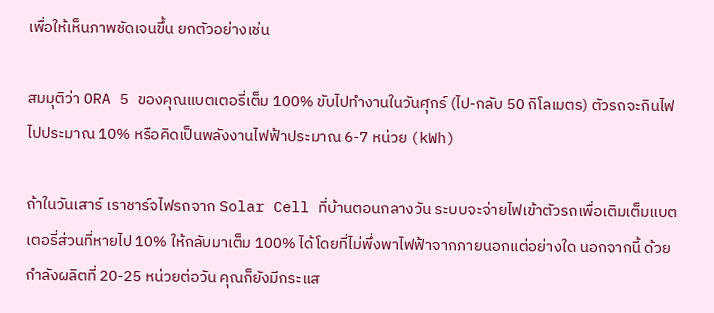เพื่อให้เห็นภาพชัดเจนขึ้น ยกตัวอย่างเช่น

สมมุติว่า ORA 5 ของคุณแบตเตอรี่เต็ม 100% ขับไปทำงานในวันศุกร์ (ไป-กลับ 50 กิโลเมตร) ตัวรถจะกินไฟไปประมาณ 10% หรือคิดเป็นพลังงานไฟฟ้าประมาณ 6-7 หน่วย (kWh)

ถ้าในวันเสาร์ เราชาร์จไฟรถจาก Solar Cell ที่บ้านตอนกลางวัน ระบบจะจ่ายไฟเข้าตัวรถเพื่อเติมเต็มแบตเตอรี่ส่วนที่หายไป 10% ให้กลับมาเต็ม 100% ได้โดยที่ไม่พึ่งพาไฟฟ้าจากภายนอกแต่อย่างใด นอกจากนี้ ด้วยกำลังผลิตที่ 20-25 หน่วยต่อวัน คุณก็ยังมีกระแส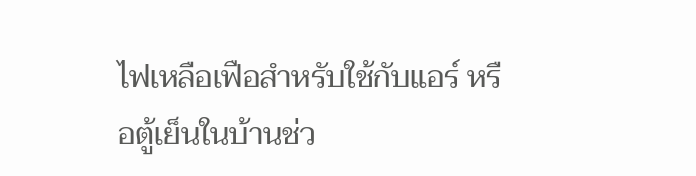ไฟเหลือเฟือสำหรับใช้กับแอร์ หรือตู้เย็นในบ้านช่ว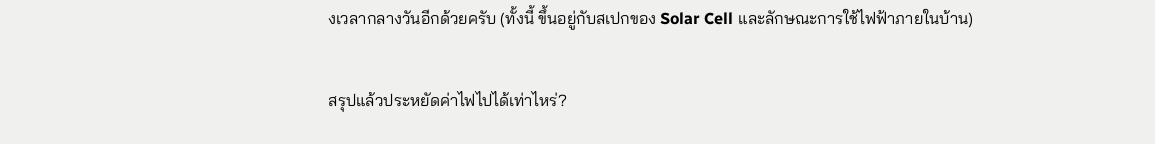งเวลากลางวันอีกด้วยครับ (ทั้งนี้ ขึ้นอยู่กับสเปกของ Solar Cell และลักษณะการใช้ไฟฟ้าภายในบ้าน)

สรุปแล้วประหยัดค่าไฟไปได้เท่าไหร่?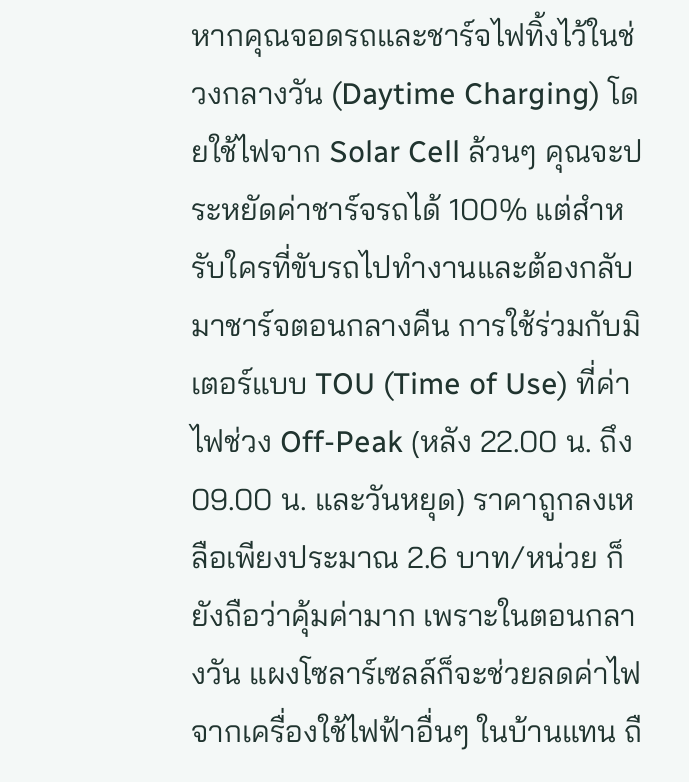หากคุณจอดรถและชาร์จไฟทิ้งไว้ในช่วงกลางวัน (Daytime Charging) โดยใช้ไฟจาก Solar Cell ล้วนๆ คุณจะประหยัดค่าชาร์จรถได้ 100% แต่สำหรับใครที่ขับรถไปทำงานและต้องกลับมาชาร์จตอนกลางคืน การใช้ร่วมกับมิเตอร์แบบ TOU (Time of Use) ที่ค่าไฟช่วง Off-Peak (หลัง 22.00 น. ถึง 09.00 น. และวันหยุด) ราคาถูกลงเหลือเพียงประมาณ 2.6 บาท/หน่วย ก็ยังถือว่าคุ้มค่ามาก เพราะในตอนกลางวัน แผงโซลาร์เซลล์ก็จะช่วยลดค่าไฟจากเครื่องใช้ไฟฟ้าอื่นๆ ในบ้านแทน ถื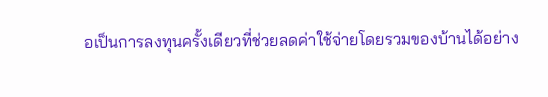อเป็นการลงทุนครั้งเดียวที่ช่วยลดค่าใช้จ่ายโดยรวมของบ้านได้อย่าง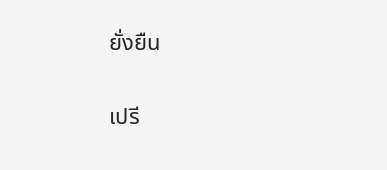ยั่งยืน

เปรี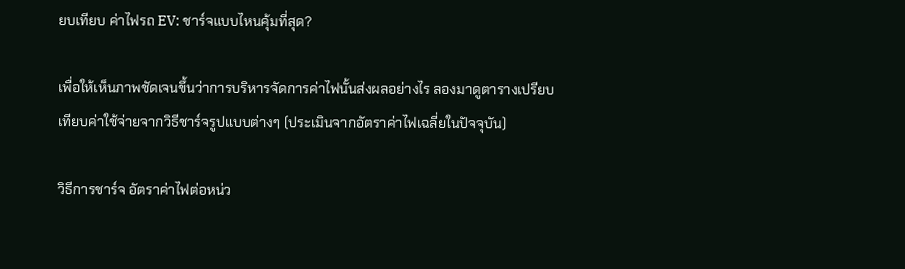ยบเทียบ ค่าไฟรถ EV: ชาร์จแบบไหนคุ้มที่สุด?

เพื่อให้เห็นภาพชัดเจนขึ้นว่าการบริหารจัดการค่าไฟนั้นส่งผลอย่างไร ลองมาดูตารางเปรียบเทียบค่าใช้จ่ายจากวิธีชาร์จรูปแบบต่างๆ (ประเมินจากอัตราค่าไฟเฉลี่ยในปัจจุบัน)

วิธีการชาร์จ อัตราค่าไฟต่อหน่ว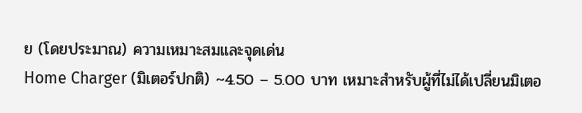ย (โดยประมาณ) ความเหมาะสมและจุดเด่น
Home Charger (มิเตอร์ปกติ) ~4.50 – 5.00 บาท เหมาะสำหรับผู้ที่ไม่ได้เปลี่ยนมิเตอ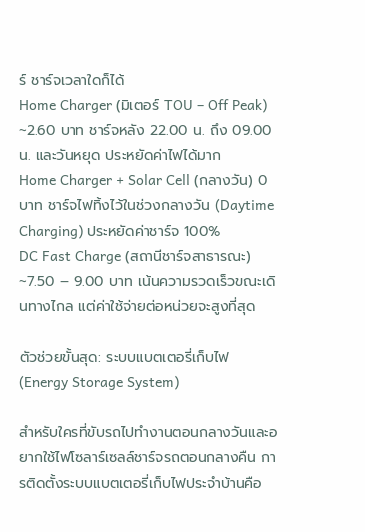ร์ ชาร์จเวลาใดก็ได้
Home Charger (มิเตอร์ TOU – Off Peak) ~2.60 บาท ชาร์จหลัง 22.00 น. ถึง 09.00 น. และวันหยุด ประหยัดค่าไฟได้มาก
Home Charger + Solar Cell (กลางวัน) 0 บาท ชาร์จไฟทิ้งไว้ในช่วงกลางวัน (Daytime Charging) ประหยัดค่าชาร์จ 100%
DC Fast Charge (สถานีชาร์จสาธารณะ) ~7.50 – 9.00 บาท เน้นความรวดเร็วขณะเดินทางไกล แต่ค่าใช้จ่ายต่อหน่วยจะสูงที่สุด

ตัวช่วยขั้นสุด: ระบบแบตเตอรี่เก็บไฟ (Energy Storage System)

สำหรับใครที่ขับรถไปทำงานตอนกลางวันและอยากใช้ไฟโซลาร์เซลล์ชาร์จรถตอนกลางคืน การติดตั้งระบบแบตเตอรี่เก็บไฟประจำบ้านคือ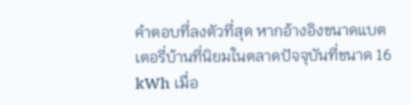คำตอบที่ลงตัวที่สุด หากอ้างอิงขนาดแบตเตอรี่บ้านที่นิยมในตลาดปัจจุบันที่ขนาด 16 kWh เมื่อ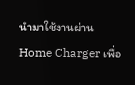นำมาใช้งานผ่าน Home Charger เพื่อ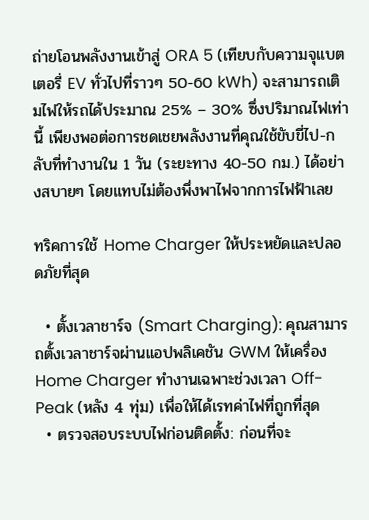ถ่ายโอนพลังงานเข้าสู่ ORA 5 (เทียบกับความจุแบตเตอรี่ EV ทั่วไปที่ราวๆ 50-60 kWh) จะสามารถเติมไฟให้รถได้ประมาณ 25% – 30% ซึ่งปริมาณไฟเท่านี้ เพียงพอต่อการชดเชยพลังงานที่คุณใช้ขับขี่ไป-กลับที่ทำงานใน 1 วัน (ระยะทาง 40-50 กม.) ได้อย่างสบายๆ โดยแทบไม่ต้องพึ่งพาไฟจากการไฟฟ้าเลย

ทริคการใช้ Home Charger ให้ประหยัดและปลอดภัยที่สุด

  • ตั้งเวลาชาร์จ (Smart Charging): คุณสามารถตั้งเวลาชาร์จผ่านแอปพลิเคชัน GWM ให้เครื่อง Home Charger ทำงานเฉพาะช่วงเวลา Off-Peak (หลัง 4 ทุ่ม) เพื่อให้ได้เรทค่าไฟที่ถูกที่สุด
  • ตรวจสอบระบบไฟก่อนติดตั้ง: ก่อนที่จะ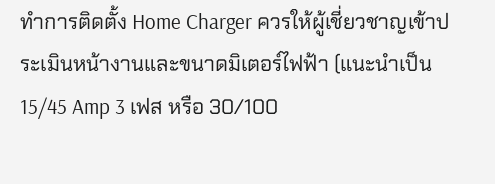ทำการติดตั้ง Home Charger ควรให้ผู้เชี่ยวชาญเข้าประเมินหน้างานและขนาดมิเตอร์ไฟฟ้า (แนะนำเป็น 15/45 Amp 3 เฟส หรือ 30/100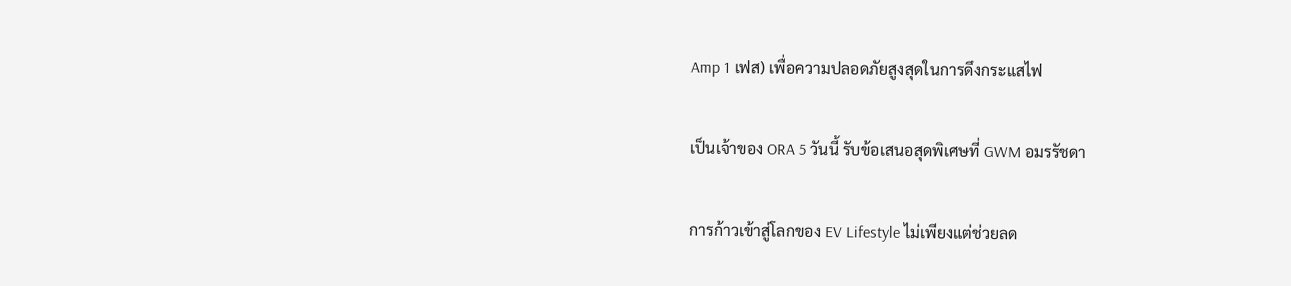Amp 1 เฟส) เพื่อความปลอดภัยสูงสุดในการดึงกระแสไฟ

เป็นเจ้าของ ORA 5 วันนี้ รับข้อเสนอสุดพิเศษที่ GWM อมรรัชดา

การก้าวเข้าสู่โลกของ EV Lifestyle ไม่เพียงแต่ช่วยลด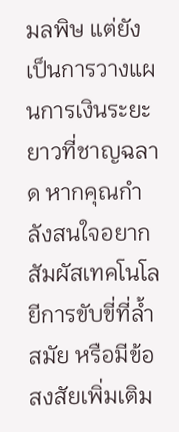มลพิษ แต่ยังเป็นการวางแผนการเงินระยะยาวที่ชาญฉลาด หากคุณกำลังสนใจอยากสัมผัสเทคโนโลยีการขับขี่ที่ล้ำสมัย หรือมีข้อสงสัยเพิ่มเติม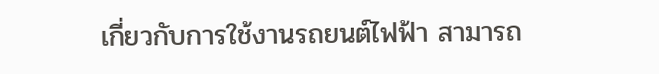เกี่ยวกับการใช้งานรถยนต์ไฟฟ้า สามารถ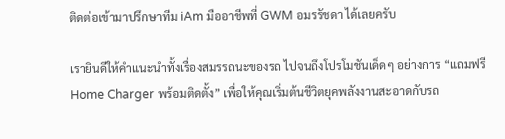ติดต่อเข้ามาปรึกษาทีม iAm มืออาชีพที่ GWM อมรรัชดา ได้เลยครับ

เรายินดีให้คำแนะนำทั้งเรื่องสมรรถนะของรถ ไปจนถึงโปรโมชันเด็ดๆ อย่างการ “แถมฟรี Home Charger พร้อมติดตั้ง” เพื่อให้คุณเริ่มต้นชีวิตยุคพลังงานสะอาดกับรถ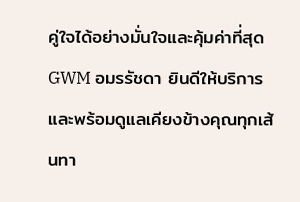คู่ใจได้อย่างมั่นใจและคุ้มค่าที่สุด GWM อมรรัชดา ยินดีให้บริการ และพร้อมดูแลเคียงข้างคุณทุกเส้นทา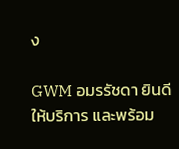ง

GWM อมรรัชดา ยินดีให้บริการ และพร้อม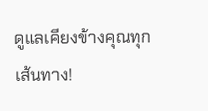ดูแลเคียงข้างคุณทุกเส้นทาง!